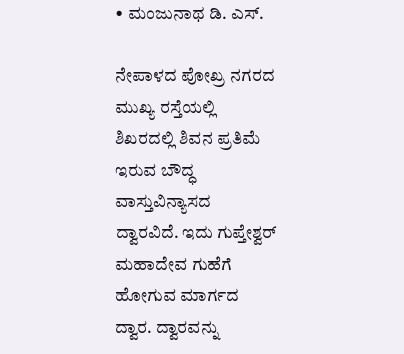• ಮಂಜುನಾಥ ಡಿ. ಎಸ್.

ನೇಪಾಳದ ಪೋಖ್ರ ನಗರದ ಮುಖ್ಯ ರಸ್ತೆಯಲ್ಲಿ ಶಿಖರದಲ್ಲಿ ಶಿವನ ಪ್ರತಿಮೆ ಇರುವ ಬೌದ್ಧ ವಾಸ್ತುವಿನ್ಯಾಸದ ದ್ವಾರವಿದೆ. ಇದು ಗುಪ್ತೇಶ್ವರ್ ಮಹಾದೇವ ಗುಹೆಗೆ ಹೋಗುವ ಮಾರ್ಗದ ದ್ವಾರ. ದ್ವಾರವನ್ನು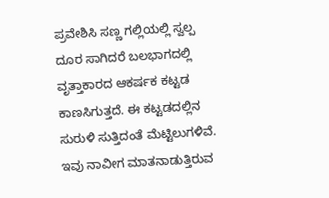ಪ್ರವೇಶಿಸಿ ಸಣ್ಣ ಗಲ್ಲಿಯಲ್ಲಿ ಸ್ವಲ್ಪ ದೂರ ಸಾಗಿದರೆ ಬಲಭಾಗದಲ್ಲಿ ವೃತ್ತಾಕಾರದ ಆಕರ್ಷಕ ಕಟ್ಟಡ ಕಾಣಸಿಗುತ್ತದೆ. ಈ ಕಟ್ಟಡದಲ್ಲಿನ ಸುರುಳಿ ಸುತ್ತಿದಂತೆ ಮೆಟ್ಟಿಲುಗಳಿವೆ. ಇವು ನಾವೀಗ ಮಾತನಾಡುತ್ತಿರುವ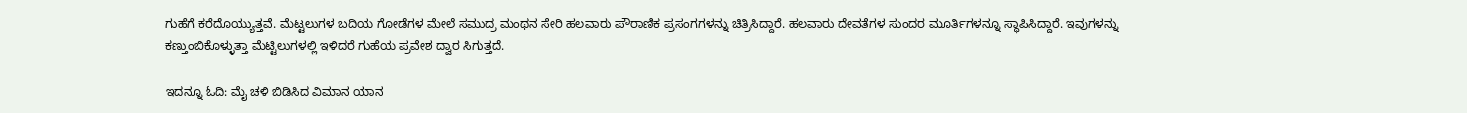ಗುಹೆಗೆ ಕರೆದೊಯ್ಯುತ್ತವೆ. ಮೆಟ್ಟಲುಗಳ ಬದಿಯ ಗೋಡೆಗಳ ಮೇಲೆ ಸಮುದ್ರ ಮಂಥನ ಸೇರಿ ಹಲವಾರು ಪೌರಾಣಿಕ ಪ್ರಸಂಗಗಳನ್ನು ಚಿತ್ರಿಸಿದ್ದಾರೆ. ಹಲವಾರು ದೇವತೆಗಳ ಸುಂದರ ಮೂರ್ತಿಗಳನ್ನೂ ಸ್ಥಾಪಿಸಿದ್ದಾರೆ. ಇವುಗಳನ್ನು ಕಣ್ತುಂಬಿಕೊಳ್ಳುತ್ತಾ ಮೆಟ್ಟಿಲುಗಳಲ್ಲಿ ಇಳಿದರೆ ಗುಹೆಯ ಪ್ರವೇಶ ದ್ವಾರ ಸಿಗುತ್ತದೆ.

ಇದನ್ನೂ ಓದಿ: ಮೈ ಚಳಿ ಬಿಡಿಸಿದ ವಿಮಾನ ಯಾನ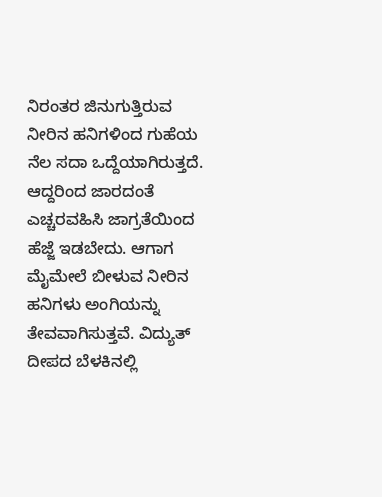ನಿರಂತರ ಜಿನುಗುತ್ತಿರುವ ನೀರಿನ ಹನಿಗಳಿಂದ ಗುಹೆಯ ನೆಲ ಸದಾ ಒದ್ದೆಯಾಗಿರುತ್ತದೆ. ಆದ್ದರಿಂದ ಜಾರದಂತೆ ಎಚ್ಚರವಹಿಸಿ ಜಾಗ್ರತೆಯಿಂದ ಹೆಜ್ಜೆ ಇಡಬೇದು. ಆಗಾಗ ಮೈಮೇಲೆ ಬೀಳುವ ನೀರಿನ ಹನಿಗಳು ಅಂಗಿಯನ್ನು ತೇವವಾಗಿಸುತ್ತವೆ. ವಿದ್ಯುತ್ ದೀಪದ ಬೆಳಕಿನಲ್ಲಿ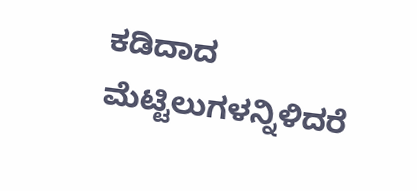ಕಡಿದಾದ ಮೆಟ್ಟಿಲುಗಳನ್ನಿಳಿದರೆ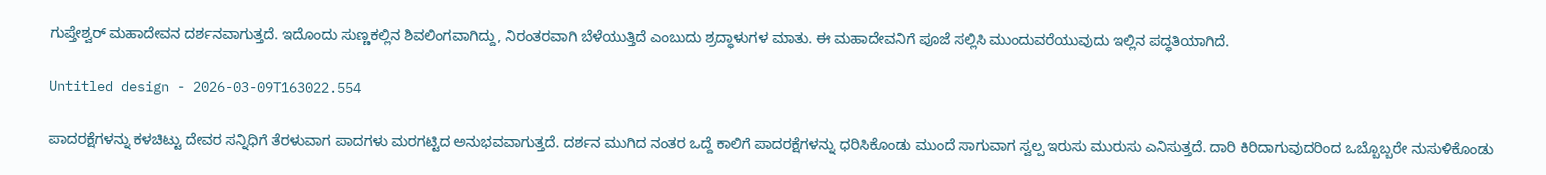ಗುಪ್ತೇಶ್ವರ್ ಮಹಾದೇವನ ದರ್ಶನವಾಗುತ್ತದೆ. ಇದೊಂದು ಸುಣ್ಣಕಲ್ಲಿನ ಶಿವಲಿಂಗವಾಗಿದ್ದು, ನಿರಂತರವಾಗಿ ಬೆಳೆಯುತ್ತಿದೆ ಎಂಬುದು ಶ್ರದ್ಧಾಳುಗಳ ಮಾತು. ಈ ಮಹಾದೇವನಿಗೆ ಪೂಜೆ ಸಲ್ಲಿಸಿ ಮುಂದುವರೆಯುವುದು ಇಲ್ಲಿನ ಪದ್ಧತಿಯಾಗಿದೆ.

Untitled design - 2026-03-09T163022.554

ಪಾದರಕ್ಷೆಗಳನ್ನು ಕಳಚಿಟ್ಟು ದೇವರ ಸನ್ನಿಧಿಗೆ ತೆರಳುವಾಗ ಪಾದಗಳು ಮರಗಟ್ಟಿದ ಅನುಭವವಾಗುತ್ತದೆ. ದರ್ಶನ ಮುಗಿದ ನಂತರ ಒದ್ದೆ ಕಾಲಿಗೆ ಪಾದರಕ್ಷೆಗಳನ್ನು ಧರಿಸಿಕೊಂಡು ಮುಂದೆ ಸಾಗುವಾಗ ಸ್ವಲ್ಪ ಇರುಸು ಮುರುಸು ಎನಿಸುತ್ತದೆ. ದಾರಿ ಕಿರಿದಾಗುವುದರಿಂದ ಒಬ್ಬೊಬ್ಬರೇ ನುಸುಳಿಕೊಂಡು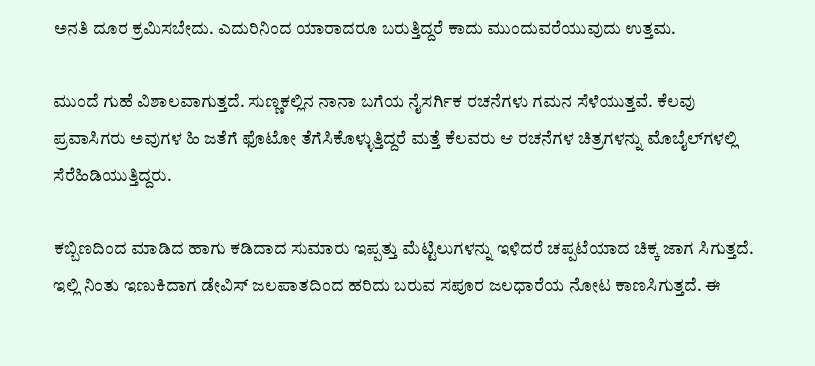ಅನತಿ ದೂರ ಕ್ರಮಿಸಬೇದು. ಎದುರಿನಿಂದ ಯಾರಾದರೂ ಬರುತ್ತಿದ್ದರೆ ಕಾದು ಮುಂದುವರೆಯುವುದು ಉತ್ತಮ.

ಮುಂದೆ ಗುಹೆ ವಿಶಾಲವಾಗುತ್ತದೆ. ಸುಣ್ಣಕಲ್ಲಿನ ನಾನಾ ಬಗೆಯ ನೈಸರ್ಗಿಕ ರಚನೆಗಳು ಗಮನ ಸೆಳೆಯುತ್ತವೆ. ಕೆಲವು ಪ್ರವಾಸಿಗರು ಅವುಗಳ ಹಿ ಜತೆಗೆ ಫೊಟೋ ತೆಗೆಸಿಕೊಳ್ಳುತ್ತಿದ್ದರೆ ಮತ್ತೆ ಕೆಲವರು ಆ ರಚನೆಗಳ ಚಿತ್ರಗಳನ್ನು ಮೊಬೈಲ್‌ಗಳಲ್ಲಿ ಸೆರೆಹಿಡಿಯುತ್ತಿದ್ದರು.

ಕಬ್ಬಿಣದಿಂದ ಮಾಡಿದ ಹಾಗು ಕಡಿದಾದ ಸುಮಾರು ಇಪ್ಪತ್ತು ಮೆಟ್ಟಿಲುಗಳನ್ನು ಇಳಿದರೆ ಚಪ್ಪಟೆಯಾದ ಚಿಕ್ಕ ಜಾಗ ಸಿಗುತ್ತದೆ. ಇಲ್ಲಿ ನಿಂತು ಇಣುಕಿದಾಗ ಡೇವಿಸ್ ಜಲಪಾತದಿಂದ ಹರಿದು ಬರುವ ಸಪೂರ ಜಲಧಾರೆಯ ನೋಟ ಕಾಣಸಿಗುತ್ತದೆ. ಈ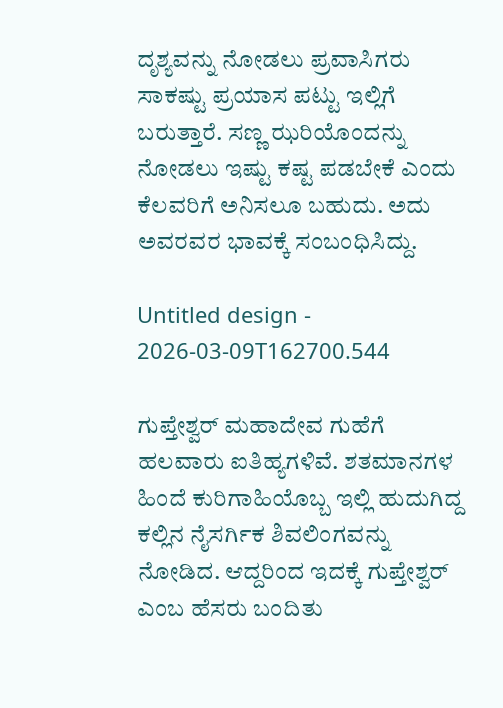ದೃಶ್ಯವನ್ನು ನೋಡಲು ಪ್ರವಾಸಿಗರು ಸಾಕಷ್ಟು ಪ್ರಯಾಸ ಪಟ್ಟು ಇಲ್ಲಿಗೆ ಬರುತ್ತಾರೆ. ಸಣ್ಣ ಝರಿಯೊಂದನ್ನು ನೋಡಲು ಇಷ್ಟು ಕಷ್ಟ ಪಡಬೇಕೆ ಎಂದು ಕೆಲವರಿಗೆ ಅನಿಸಲೂ ಬಹುದು. ಅದು ಅವರವರ ಭಾವಕ್ಕೆ ಸಂಬಂಧಿಸಿದ್ದು.

Untitled design - 2026-03-09T162700.544

ಗುಪ್ತೇಶ್ವರ್‌ ಮಹಾದೇವ ಗುಹೆಗೆ ಹಲವಾರು ಐತಿಹ್ಯಗಳಿವೆ. ಶತಮಾನಗಳ ಹಿಂದೆ ಕುರಿಗಾಹಿಯೊಬ್ಬ ಇಲ್ಲಿ ಹುದುಗಿದ್ದ ಕಲ್ಲಿನ ನೈಸರ್ಗಿಕ ಶಿವಲಿಂಗವನ್ನು ನೋಡಿದ. ಆದ್ದರಿಂದ ಇದಕ್ಕೆ ಗುಪ್ತೇಶ್ವರ್ ಎಂಬ ಹೆಸರು ಬಂದಿತು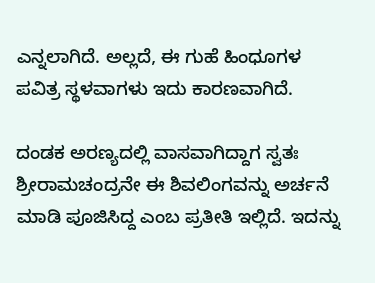ಎನ್ನಲಾಗಿದೆ. ಅಲ್ಲದೆ, ಈ ಗುಹೆ ಹಿಂಧೂಗಳ ಪವಿತ್ರ ಸ್ಥಳವಾಗಳು ಇದು ಕಾರಣವಾಗಿದೆ.

ದಂಡಕ ಅರಣ್ಯದಲ್ಲಿ ವಾಸವಾಗಿದ್ದಾಗ ಸ್ವತಃ ಶ್ರೀರಾಮಚಂದ್ರನೇ ಈ ಶಿವಲಿಂಗವನ್ನು ಅರ್ಚನೆ ಮಾಡಿ ಪೂಜಿಸಿದ್ದ ಎಂಬ ಪ್ರತೀತಿ ಇಲ್ಲಿದೆ. ಇದನ್ನು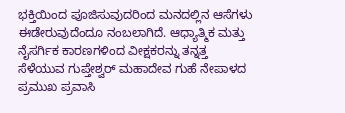ಭಕ್ತಿಯಿಂದ ಪೂಜಿಸುವುದರಿಂದ ಮನದಲ್ಲಿನ ಆಸೆಗಳು ಈಡೇರುವುದೆಂದೂ ನಂಬಲಾಗಿದೆ. ಆಧ್ಯಾತ್ಮಿಕ ಮತ್ತು ನೈಸರ್ಗಿಕ ಕಾರಣಗಳಿಂದ ವೀಕ್ಷಕರನ್ನು ತನ್ನತ್ತ ಸೆಳೆಯುವ ಗುಪ್ತೇಶ್ವರ್ ಮಹಾದೇವ ಗುಹೆ ನೇಪಾಳದ ಪ್ರಮುಖ ಪ್ರವಾಸಿ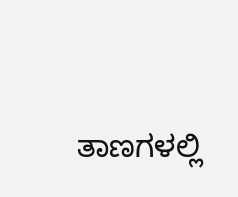ತಾಣಗಳಲ್ಲಿ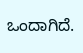ಒಂದಾಗಿದೆ.